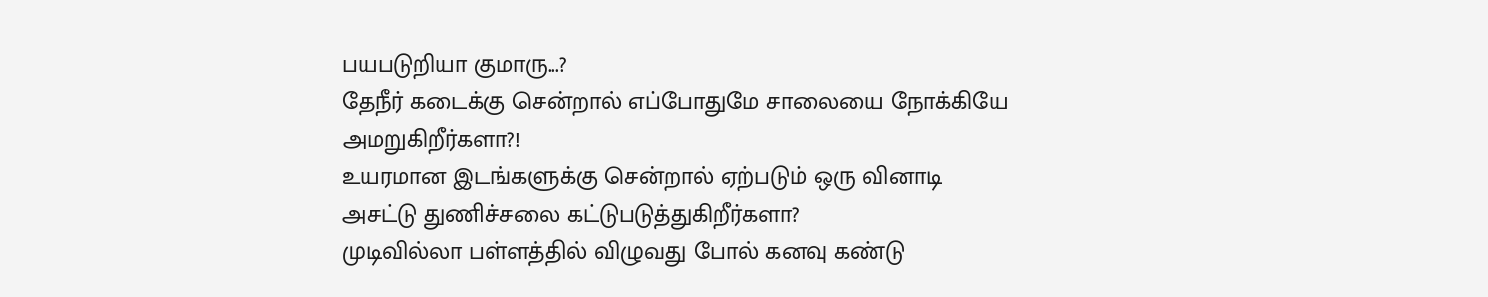பயபடுறியா குமாரு...?
தேநீர் கடைக்கு சென்றால் எப்போதுமே சாலையை நோக்கியே அமறுகிறீர்களா?!
உயரமான இடங்களுக்கு சென்றால் ஏற்படும் ஒரு வினாடி அசட்டு துணிச்சலை கட்டுபடுத்துகிறீர்களா?
முடிவில்லா பள்ளத்தில் விழுவது போல் கனவு கண்டு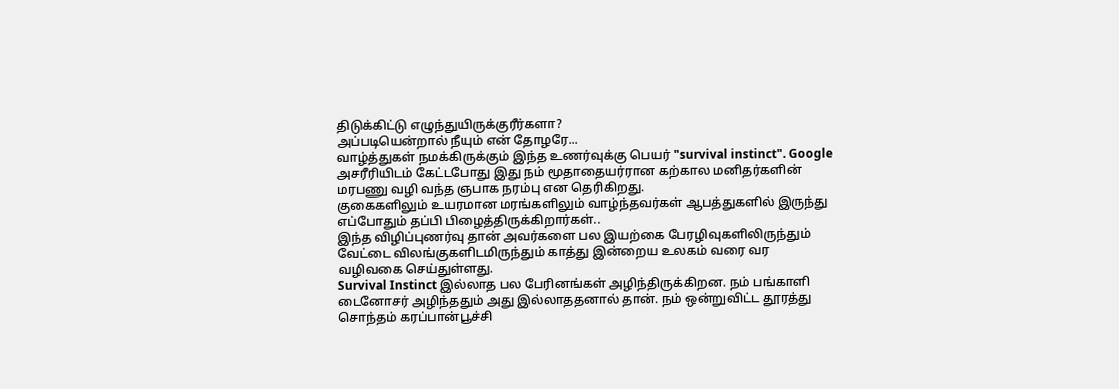திடுக்கிட்டு எழுந்துயிருக்குரீர்களா?
அப்படியென்றால் நீயும் என் தோழரே...
வாழ்த்துகள் நமக்கிருக்கும் இந்த உணர்வுக்கு பெயர் "survival instinct". Google அசரீரியிடம் கேட்டபோது இது நம் மூதாதையர்ரான கற்கால மனிதர்களின் மரபணு வழி வந்த ஞபாக நரம்பு என தெரிகிறது.
குகைகளிலும் உயரமான மரங்களிலும் வாழ்ந்தவர்கள் ஆபத்துகளில் இருந்து எப்போதும் தப்பி பிழைத்திருக்கிறார்கள்..
இந்த விழிப்புணர்வு தான் அவர்களை பல இயற்கை பேரழிவுகளிலிருந்தும் வேட்டை விலங்குகளிடமிருந்தும் காத்து இன்றைய உலகம் வரை வர வழிவகை செய்துள்ளது.
Survival Instinct இல்லாத பல பேரினங்கள் அழிந்திருக்கிறன. நம் பங்காளி டைனோசர் அழிந்ததும் அது இல்லாததனால் தான். நம் ஒன்றுவிட்ட தூரத்து சொந்தம் கரப்பான்பூச்சி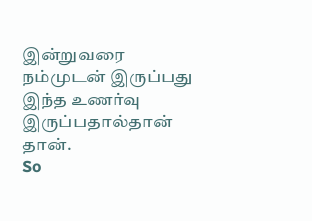இன்றுவரை நம்முடன் இருப்பது இந்த உணர்வு இருப்பதால்தான் தான்.
So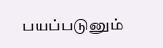பயப்படுனும்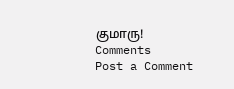குமாரு!
Comments
Post a Comment